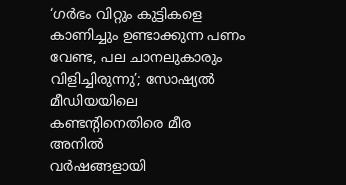‘ഗർഭം വിറ്റും കുട്ടികളെ കാണിച്ചും ഉണ്ടാക്കുന്ന പണം വേണ്ട, പല ചാനലുകാരും വിളിച്ചിരുന്നു’; സോഷ്യൽ മീഡിയയിലെ കണ്ടന്റിനെതിരെ മീര അനിൽ
വർഷങ്ങളായി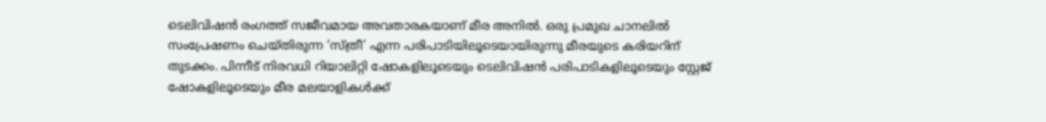ടെലിവിഷൻ രംഗത്ത് സജീവമായ അവതാരകയാണ് മീര അനിൽ. ഒരു പ്രമുഖ ചാനലിൽ സംപ്രേഷണം ചെയ്തിരുന്ന ‘സ്ത്രീ’ എന്ന പരിപാടിയിലൂടെയായിരുന്നു മീരയുടെ കരിയറിന് തുടക്കം. പിന്നീട് നിരവധി റിയാലിറ്റി ഷോകളിലൂടെയും ടെലിവിഷൻ പരിപാടികളിലൂടെയും സ്റ്റേജ് ഷോകളിലൂടെയും മീര മലയാളികൾക്ക്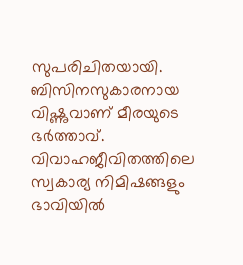സുപരിചിതയായി. ബിസിനസുകാരനായ വിഷ്ണുവാണ് മീരയുടെ ഭർത്താവ്.
വിവാഹജീവിതത്തിലെ സ്വകാര്യ നിമിഷങ്ങളും ഭാവിയിൽ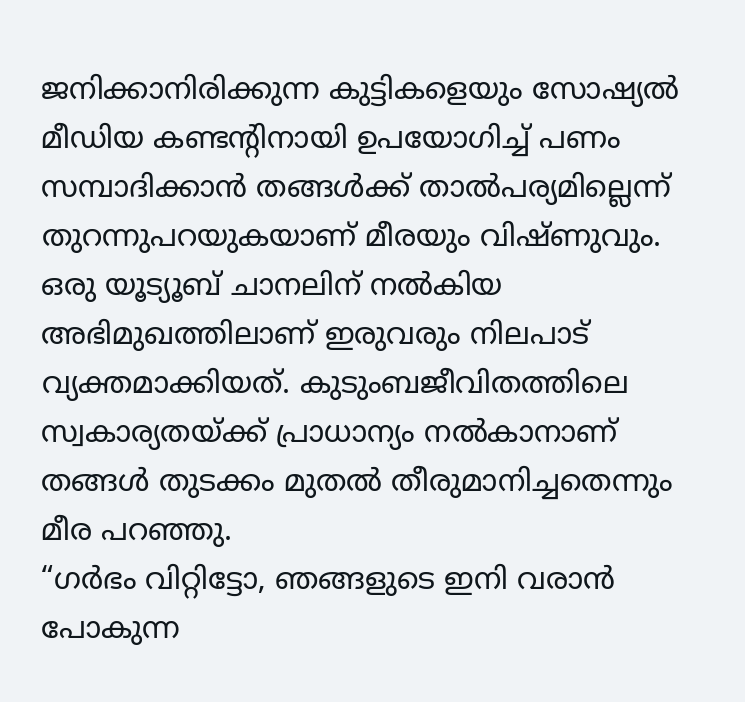ജനിക്കാനിരിക്കുന്ന കുട്ടികളെയും സോഷ്യൽ മീഡിയ കണ്ടന്റിനായി ഉപയോഗിച്ച് പണം സമ്പാദിക്കാൻ തങ്ങൾക്ക് താൽപര്യമില്ലെന്ന് തുറന്നുപറയുകയാണ് മീരയും വിഷ്ണുവും. ഒരു യൂട്യൂബ് ചാനലിന് നൽകിയ അഭിമുഖത്തിലാണ് ഇരുവരും നിലപാട് വ്യക്തമാക്കിയത്. കുടുംബജീവിതത്തിലെ സ്വകാര്യതയ്ക്ക് പ്രാധാന്യം നൽകാനാണ് തങ്ങൾ തുടക്കം മുതൽ തീരുമാനിച്ചതെന്നും മീര പറഞ്ഞു.
“ഗർഭം വിറ്റിട്ടോ, ഞങ്ങളുടെ ഇനി വരാൻ പോകുന്ന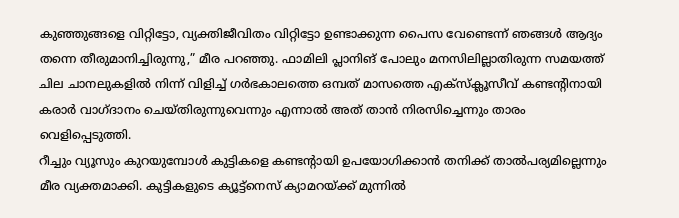കുഞ്ഞുങ്ങളെ വിറ്റിട്ടോ, വ്യക്തിജീവിതം വിറ്റിട്ടോ ഉണ്ടാക്കുന്ന പൈസ വേണ്ടെന്ന് ഞങ്ങൾ ആദ്യം തന്നെ തീരുമാനിച്ചിരുന്നു,” മീര പറഞ്ഞു. ഫാമിലി പ്ലാനിങ് പോലും മനസിലില്ലാതിരുന്ന സമയത്ത് ചില ചാനലുകളിൽ നിന്ന് വിളിച്ച് ഗർഭകാലത്തെ ഒമ്പത് മാസത്തെ എക്സ്ക്ലൂസീവ് കണ്ടന്റിനായി കരാർ വാഗ്ദാനം ചെയ്തിരുന്നുവെന്നും എന്നാൽ അത് താൻ നിരസിച്ചെന്നും താരം വെളിപ്പെടുത്തി.
റീച്ചും വ്യൂസും കുറയുമ്പോൾ കുട്ടികളെ കണ്ടന്റായി ഉപയോഗിക്കാൻ തനിക്ക് താൽപര്യമില്ലെന്നും മീര വ്യക്തമാക്കി. കുട്ടികളുടെ ക്യൂട്ട്നെസ് ക്യാമറയ്ക്ക് മുന്നിൽ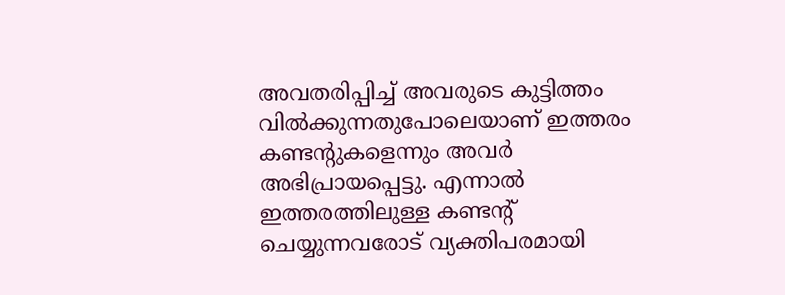അവതരിപ്പിച്ച് അവരുടെ കുട്ടിത്തം വിൽക്കുന്നതുപോലെയാണ് ഇത്തരം കണ്ടന്റുകളെന്നും അവർ അഭിപ്രായപ്പെട്ടു. എന്നാൽ ഇത്തരത്തിലുള്ള കണ്ടന്റ് ചെയ്യുന്നവരോട് വ്യക്തിപരമായി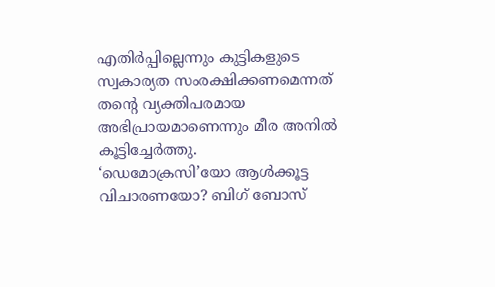എതിർപ്പില്ലെന്നും കുട്ടികളുടെ സ്വകാര്യത സംരക്ഷിക്കണമെന്നത് തന്റെ വ്യക്തിപരമായ അഭിപ്രായമാണെന്നും മീര അനിൽ കൂട്ടിച്ചേർത്തു.
‘ഡെമോക്രസി’യോ ആൾക്കൂട്ട വിചാരണയോ? ബിഗ് ബോസ്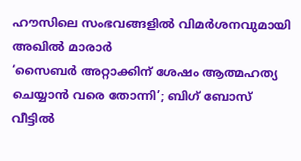ഹൗസിലെ സംഭവങ്ങളിൽ വിമർശനവുമായി അഖിൽ മാരാർ
‘സൈബർ അറ്റാക്കിന് ശേഷം ആത്മഹത്യ ചെയ്യാൻ വരെ തോന്നി’; ബിഗ് ബോസ് വീട്ടിൽ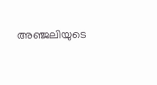അഞ്ജലിയുടെ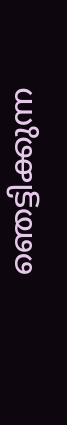ഞെട്ടിക്കുന്ന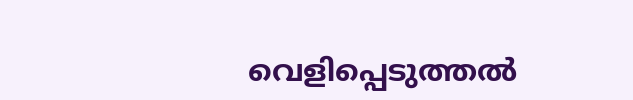വെളിപ്പെടുത്തൽ